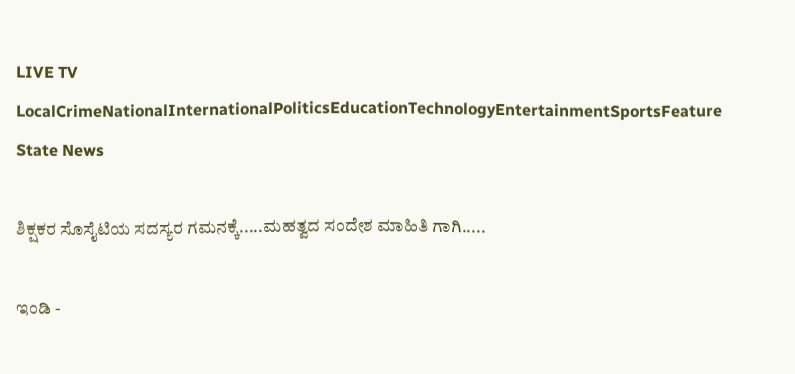LIVE TV LocalCrimeNationalInternationalPoliticsEducationTechnologyEntertainmentSportsFeature
State News

ಶಿಕ್ಷಕರ ಸೊಸೈಟಿಯ ಸದಸ್ಯರ ಗಮನಕ್ಕೆ.....ಮಹತ್ವದ ಸಂದೇಶ ಮಾಹಿತಿ ಗಾಗಿ.....

ಇಂಡಿ -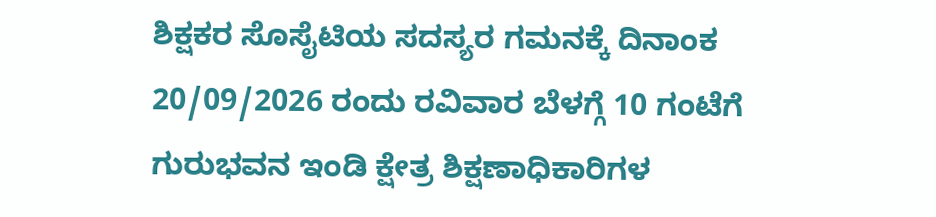ಶಿಕ್ಷಕರ ಸೊಸೈಟಿಯ ಸದಸ್ಯರ ಗಮನಕ್ಕೆ ದಿನಾಂಕ 20/09/2026 ರಂದು ರವಿವಾರ ಬೆಳಗ್ಗೆ 10 ಗಂಟೆಗೆ ಗುರುಭವನ ಇಂಡಿ ಕ್ಷೇತ್ರ ಶಿಕ್ಷಣಾಧಿಕಾರಿಗಳ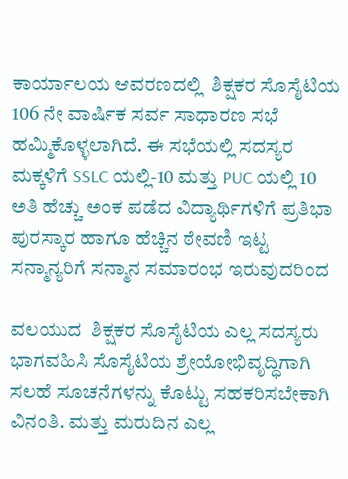ಕಾರ್ಯಾಲಯ ಆವರಣದಲ್ಲಿ  ಶಿಕ್ಷಕರ ಸೊಸೈಟಿಯ 106 ನೇ ವಾರ್ಷಿಕ ಸರ್ವ ಸಾಧಾರಣ ಸಭೆ ಹಮ್ಮಿಕೊಳ್ಳಲಾಗಿದೆ. ಈ ಸಭೆಯಲ್ಲಿ ಸದಸ್ಯರ ಮಕ್ಕಳಿಗೆ SSLC ಯಲ್ಲಿ-10 ಮತ್ತು PUC ಯಲ್ಲಿ 10  ಅತಿ ಹೆಚ್ಚು ಅಂಕ ಪಡೆದ ವಿದ್ಯಾರ್ಥಿಗಳಿಗೆ ಪ್ರತಿಭಾ ಪುರಸ್ಕಾರ ಹಾಗೂ ಹೆಚ್ಚಿನ ಠೇವಣಿ ಇಟ್ಟ ಸನ್ಮಾನ್ಯರಿಗೆ ಸನ್ಮಾನ ಸಮಾರಂಭ ಇರುವುದರಿಂದ

ವಲಯುದ  ಶಿಕ್ಷಕರ ಸೊಸೈಟಿಯ ಎಲ್ಲ ಸದಸ್ಯರು ಭಾಗವಹಿಸಿ ಸೊಸೈಟಿಯ ಶ್ರೇಯೋಭಿವೃದ್ಧಿಗಾಗಿ ಸಲಹೆ ಸೂಚನೆಗಳನ್ನು ಕೊಟ್ಟು ಸಹಕರಿಸಬೇಕಾಗಿ ವಿನಂತಿ. ಮತ್ತು ಮರುದಿನ ಎಲ್ಲ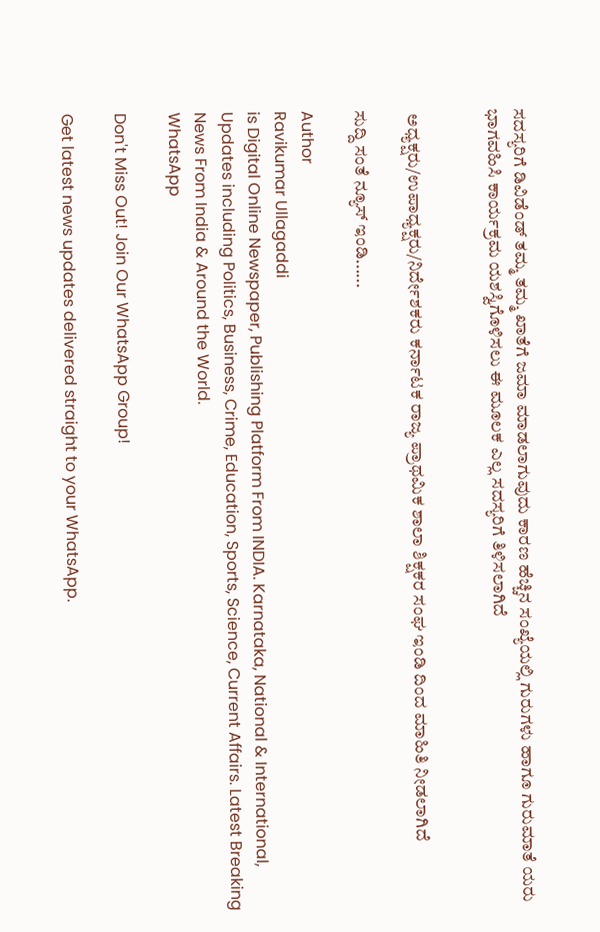ಸದಸ್ಯರಿಗೆ ಡಿವಿಡೆಂಡ್ ತಮ್ಮ ತಮ್ಮ ಖಾತೆಗೆ ಜಮಾ ಮಾಡಲಾಗುವುದು ಕಾರಣ ಹೆಚ್ಚಿನ ಸಂಖ್ಯೆಯಲ್ಲಿ ಗುರುಗಳು ಹಾಗೂ ಗುರುಮಾತೆ ಯರು ಭಾಗವಹಿಸಿ ಕಾರ್ಯಕ್ರಮ ಯಶಸ್ವಿಗೊಳಿಸಲು ಈ ಮೂಲಕ ಎಲ್ಲ ಸದಸ್ಯರಿಗೆ ತಿಳಿಸಲಾಗಿದೆ


 ಅಧ್ಯಕ್ಷರು/ಉಪಾಧ್ಯಕ್ಷರು/ನಿರ್ದೇಶಕರು ಕರ್ನಾಟಕ ರಾಜ್ಯ ಪ್ರಾಥಮಿಕ ಶಾಲಾ ಶಿಕ್ಷಕರ ಸಂಘ ಇಂಡಿ ದಿಂದ ಮಾಹಿತಿ ನೀಡಲಾಗಿದೆ

ಸುದ್ದಿ ಸಂತೆ ನ್ಯೂಸ್ ಇಂಡಿ......

Author
Ravikumar Ullagaddi
is Digital Online Newspaper, Publishing Platform From INDIA. Karnataka, National & International, Updates including Politics, Business, Crime, Education, Sports, Science, Current Affairs. Latest Breaking News From India & Around the World.
WhatsApp

Don't Miss Out! Join Our WhatsApp Group!

Get latest news updates delivered straight to your WhatsApp.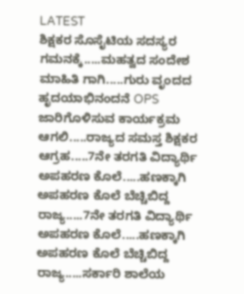LATEST
ಶಿಕ್ಷಕರ ಸೊಸೈಟಿಯ ಸದಸ್ಯರ ಗಮನಕ್ಕೆ.....ಮಹತ್ವದ ಸಂದೇಶ ಮಾಹಿತಿ ಗಾಗಿ.....ಗುರು ವೃಂದದ ಹೃದಯಾಭಿನಂದನೆ OPS ಜಾರಿಗೊಳಿಸುವ ಕಾರ್ಯಕ್ರಮ ಆಗಲಿ.....ರಾಜ್ಯದ ಸಮಸ್ತ ಶಿಕ್ಷಕರ ಆಗ್ರಹ.....7ನೇ ತರಗತಿ ವಿದ್ಯಾರ್ಥಿ ಅಪಹರಣ ಕೊಲೆ.....ಹಣಕ್ಕಾಗಿ ಅಪಹರಣ ಕೊಲೆ ಬೆಚ್ಚಿಬಿದ್ದ ರಾಜ್ಯ.....7ನೇ ತರಗತಿ ವಿದ್ಯಾರ್ಥಿ ಅಪಹರಣ ಕೊಲೆ.....ಹಣಕ್ಕಾಗಿ ಅಪಹರಣ ಕೊಲೆ ಬೆಚ್ಚಿಬಿದ್ದ ರಾಜ್ಯ.....ಸರ್ಕಾರಿ ಶಾಲೆಯ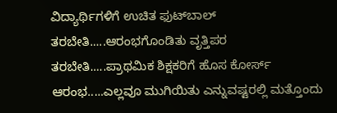ವಿದ್ಯಾರ್ಥಿಗಳಿಗೆ ಉಚಿತ ಫುಟ್‌ಬಾಲ್‌ ತರಬೇತಿ.....ಆರಂಭಗೊಂಡಿತು ವೃತ್ತಿಪರ ತರಬೇತಿ.....ಪ್ರಾಥಮಿಕ ಶಿಕ್ಷಕರಿಗೆ ಹೊಸ ಕೋರ್ಸ್ ಆರಂಭ.....ಎಲ್ಲವೂ ಮುಗಿಯಿತು ಎನ್ನುವಷ್ಟರಲ್ಲಿ ಮತ್ತೊಂದು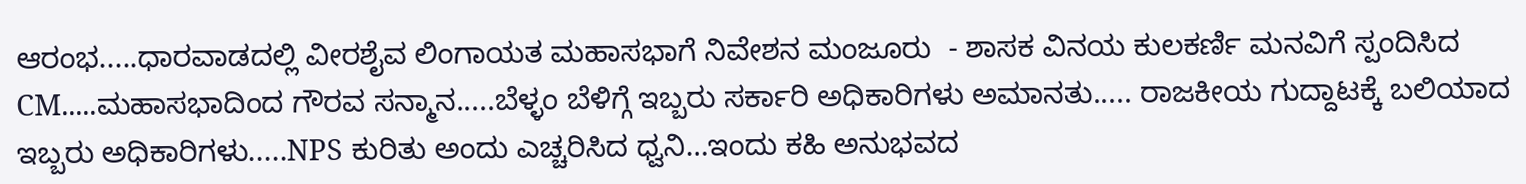ಆರಂಭ.....ಧಾರವಾಡದಲ್ಲಿ ವೀರಶೈವ ಲಿಂಗಾಯತ ಮಹಾಸಭಾಗೆ ನಿವೇಶನ ಮಂಜೂರು  - ಶಾಸಕ ವಿನಯ ಕುಲಕರ್ಣಿ ಮನವಿಗೆ ಸ್ಪಂದಿಸಿದ CM.....ಮಹಾಸಭಾದಿಂದ ಗೌರವ ಸನ್ಮಾನ.....ಬೆಳ್ಳಂ ಬೆಳಿಗ್ಗೆ ಇಬ್ಬರು ಸರ್ಕಾರಿ ಅಧಿಕಾರಿಗಳು ಅಮಾನತು..... ರಾಜಕೀಯ ಗುದ್ದಾಟಕ್ಕೆ ಬಲಿಯಾದ ಇಬ್ಬರು ಅಧಿಕಾರಿಗಳು.....NPS ಕುರಿತು ಅಂದು ಎಚ್ಚರಿಸಿದ ಧ್ವನಿ…ಇಂದು ಕಹಿ ಅನುಭವದ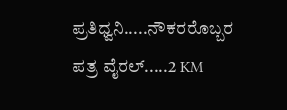ಪ್ರತಿಧ್ವನಿ.....ನೌಕರರೊಬ್ಬರ ಪತ್ರ ವೈರಲ್.....2 KM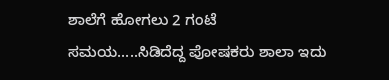ಶಾಲೆಗೆ ಹೋಗಲು 2 ಗಂಟೆ ಸಮಯ.....ಸಿಡಿದೆದ್ದ ಪೋಷಕರು ಶಾಲಾ ಇದು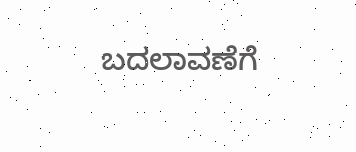ಬದಲಾವಣೆಗೆ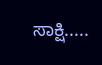ಸಾಕ್ಷಿ.....